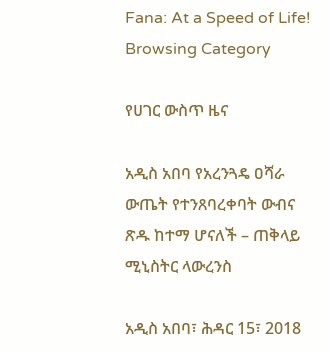Fana: At a Speed of Life!
Browsing Category

የሀገር ውስጥ ዜና

አዲስ አበባ የአረንጓዴ ዐሻራ ውጤት የተንጸባረቀባት ውብና ጽዱ ከተማ ሆናለች – ጠቅላይ ሚኒስትር ላውረንስ

አዲስ አበባ፣ ሕዳር 15፣ 2018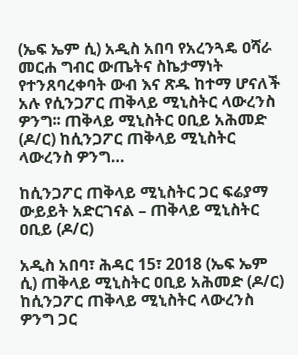(ኤፍ ኤም ሲ) አዲስ አበባ የአረንጓዴ ዐሻራ መርሐ ግብር ውጤትና ስኬታማነት የተንጸባረቀባት ውብ እና ጽዱ ከተማ ሆናለች አሉ የሲንጋፖር ጠቅላይ ሚኒስትር ላውረንስ ዎንግ፡፡ ጠቅላይ ሚኒስትር ዐቢይ አሕመድ (ዶ/ር) ከሲንጋፖር ጠቅላይ ሚኒስትር ላውረንስ ዎንግ…

ከሲንጋፖር ጠቅላይ ሚኒስትር ጋር ፍሬያማ ውይይት አድርገናል – ጠቅላይ ሚኒስትር ዐቢይ (ዶ/ር)

አዲስ አበባ፣ ሕዳር 15፣ 2018 (ኤፍ ኤም ሲ) ጠቅላይ ሚኒስትር ዐቢይ አሕመድ (ዶ/ር) ከሲንጋፖር ጠቅላይ ሚኒስትር ላውረንስ ዎንግ ጋር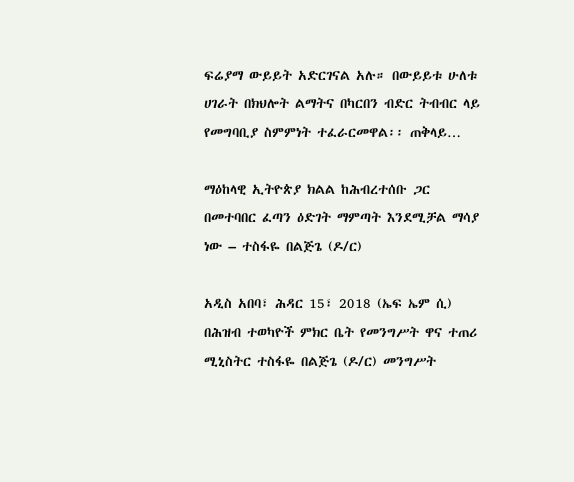ፍሬያማ ውይይት አድርገናል አሉ። በውይይቱ ሁለቱ ሀገራት በክህሎት ልማትና በካርበን ብድር ትብብር ላይ የመግባቢያ ስምምነት ተፈራርመዋል፡፡ ጠቅላይ…

ማዕከላዊ ኢትዮጵያ ክልል ከሕብረተሰቡ ጋር በመተባበር ፈጣን ዕድገት ማምጣት እንደሚቻል ማሳያ ነው – ተስፋዬ በልጅጌ (ዶ/ር)

አዲስ አበባ፣ ሕዳር 15፣ 2018 (ኤፍ ኤም ሲ) በሕዝብ ተወካዮች ምክር ቤት የመንግሥት ዋና ተጠሪ ሚኒስትር ተስፋዬ በልጅጌ (ዶ/ር) መንግሥት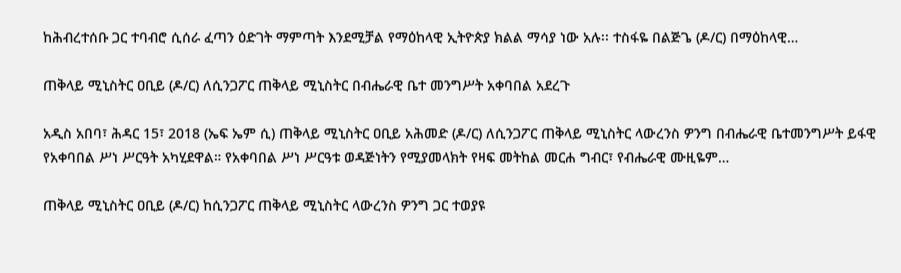ከሕብረተሰቡ ጋር ተባብሮ ሲሰራ ፈጣን ዕድገት ማምጣት እንደሚቻል የማዕከላዊ ኢትዮጵያ ክልል ማሳያ ነው አሉ፡፡ ተስፋዬ በልጅጌ (ዶ/ር) በማዕከላዊ…

ጠቅላይ ሚኒስትር ዐቢይ (ዶ/ር) ለሲንጋፖር ጠቅላይ ሚኒስትር በብሔራዊ ቤተ መንግሥት አቀባበል አደረጉ

አዲስ አበባ፣ ሕዳር 15፣ 2018 (ኤፍ ኤም ሲ) ጠቅላይ ሚኒስትር ዐቢይ አሕመድ (ዶ/ር) ለሲንጋፖር ጠቅላይ ሚኒስትር ላውረንስ ዎንግ በብሔራዊ ቤተመንግሥት ይፋዊ የአቀባበል ሥነ ሥርዓት አካሂደዋል። የአቀባበል ሥነ ሥርዓቱ ወዳጅነትን የሚያመላክት የዛፍ መትከል መርሐ ግብር፣ የብሔራዊ ሙዚዬም…

ጠቅላይ ሚኒስትር ዐቢይ (ዶ/ር) ከሲንጋፖር ጠቅላይ ሚኒስትር ላውረንስ ዎንግ ጋር ተወያዩ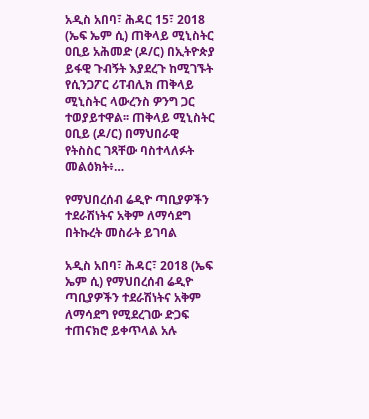አዲስ አበባ፣ ሕዳር 15፣ 2018 (ኤፍ ኤም ሲ) ጠቅላይ ሚኒስትር ዐቢይ አሕመድ (ዶ/ር) በኢትዮጵያ ይፋዊ ጉብኝት እያደረጉ ከሚገኙት የሲንጋፖር ሪፐብሊክ ጠቅላይ ሚኒስትር ላውረንስ ዎንግ ጋር ተወያይተዋል፡፡ ጠቅላይ ሚኒስትር ዐቢይ (ዶ/ር) በማህበራዊ የትስስር ገጻቸው ባስተላለፉት መልዕክት፥…

የማህበረሰብ ሬዲዮ ጣቢያዎችን ተደራሽነትና አቅም ለማሳደግ በትኩረት መስራት ይገባል

አዲስ አበባ፣ ሕዳር፣ 2018 (ኤፍ ኤም ሲ) የማህበረሰብ ሬዲዮ ጣቢያዎችን ተደራሽነትና አቅም ለማሳደግ የሚደረገው ድጋፍ ተጠናክሮ ይቀጥላል አሉ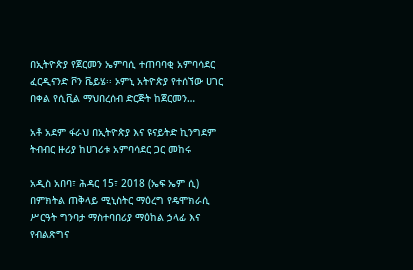በኢትዮጵያ የጀርመን ኤምባሲ ተጠባባቂ አምባሳደር ፈርዲናንድ ቮን ቬይሄ፡፡ ኦምኒ አትዮጵያ የተሰኘው ሀገር በቀል የሲቪል ማህበረሰብ ድርጅት ከጀርመን…

አቶ አደም ፋራህ በኢትዮጵያ እና ዩናይትድ ኪንግደም ትብብር ዙሪያ ከሀገሪቱ አምባሳደር ጋር መከሩ

አዲስ አበባ፣ ሕዳር 15፣ 2018 (ኤፍ ኤም ሲ) በምክትል ጠቅላይ ሚኒስትር ማዕረግ የዴሞክራሲ ሥርዓት ግንባታ ማስተባበሪያ ማዕከል ኃላፊ እና የብልጽግና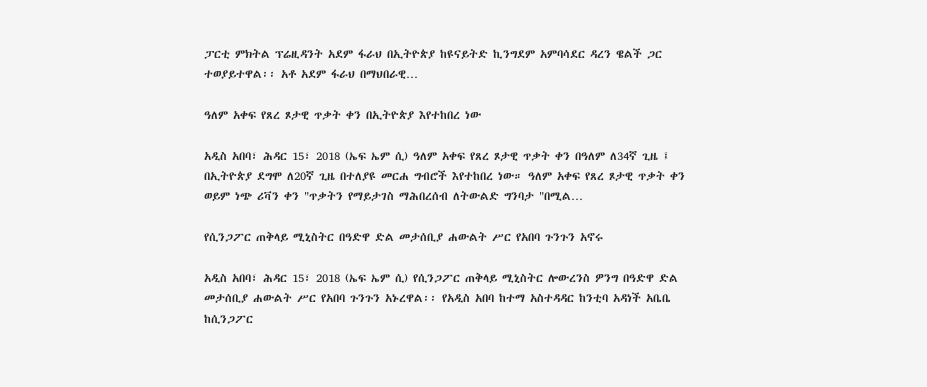ፓርቲ ምክትል ፕሬዚዳንት አደም ፋራህ በኢትዮጵያ ከዩናይትድ ኪንግደም አምባሳደር ዳረን ዌልች ጋር ተወያይተዋል፡፡ አቶ አደም ፋራህ በማህበራዊ…

ዓለም አቀፍ የጸረ ጾታዊ ጥቃት ቀን በኢትዮጵያ እየተከበረ ነው

አዲስ አበባ፣ ሕዳር 15፣ 2018 (ኤፍ ኤም ሲ) ዓለም አቀፍ የጸረ ጾታዊ ጥቃት ቀን በዓለም ለ34ኛ ጊዜ ፤ በኢትዮጵያ ደግሞ ለ20ኛ ጊዜ በተለያዩ መርሐ ግብሮች እየተከበረ ነው። ዓለም አቀፍ የጸረ ጾታዊ ጥቃት ቀን ወይም ነጭ ሪቫን ቀን "ጥቃትን የማይታገስ ማሕበረሰብ ለትውልድ ግንባታ "በሚል…

የሲንጋፖር ጠቅላይ ሚኒስትር በዓድዋ ድል መታሰቢያ ሐውልት ሥር የአበባ ጉንጉን አኖሩ

አዲስ አበባ፣ ሕዳር 15፣ 2018 (ኤፍ ኤም ሲ) የሲንጋፖር ጠቅላይ ሚኒስትር ሎውረንስ ዎንግ በዓድዋ ድል መታሰቢያ ሐውልት ሥር የአበባ ጉንጉን አኑረዋል፡፡ የአዲስ አበባ ከተማ አስተዳዳር ከንቲባ አዳነች አቤቤ ከሲንጋፖር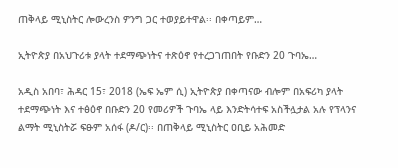ጠቅላይ ሚኒስትር ሎውረንስ ዎንግ ጋር ተወያይተዋል፡፡ በቀጣይም…

ኢትዮጵያ በአህጉሪቱ ያላት ተደማጭነትና ተጽዕኖ የተረጋገጠበት የቡድን 20 ጉባኤ…

አዲስ አበባ፣ ሕዳር 15፣ 2018 (ኤፍ ኤም ሲ) ኢትዮጵያ በቀጣናው ብሎም በአፍሪካ ያላት ተደማጭነት እና ተፅዕኖ በቡድን 20 የመሪዎች ጉባኤ ላይ እንድትሳተፍ አስችሏታል አሉ የፕላንና ልማት ሚኒስትሯ ፍፁም አሰፋ (ዶ/ር)፡፡ በጠቅላይ ሚኒስትር ዐቢይ አሕመድ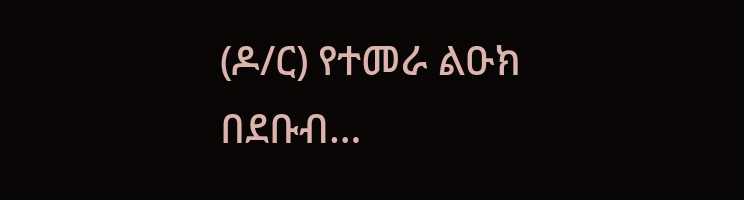(ዶ/ር) የተመራ ልዑክ በደቡብ…